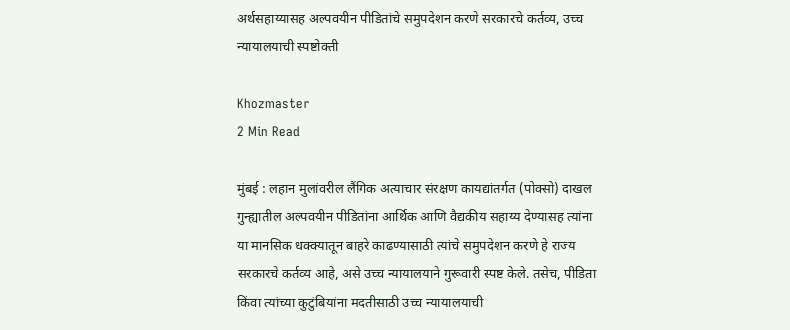अर्थसहाय्यासह अल्पवयीन पीडितांचे समुपदेशन करणे सरकारचे कर्तव्य, उच्च न्यायालयाची स्पष्टोक्ती

Khozmaster
2 Min Read

मुंबई : लहान मुलांवरील लैंगिक अत्याचार संरक्षण कायद्यांतर्गत (पोक्सो) दाखल गुन्ह्यातील अल्पवयीन पीडितांना आर्थिक आणि वैद्यकीय सहाय्य देण्यासह त्यांना या मानसिक धक्क्यातून बाहरे काढण्यासाठी त्यांचे समुपदेशन करणे हे राज्य सरकारचे कर्तव्य आहे, असे उच्च न्यायालयाने गुरूवारी स्पष्ट केले. तसेच, पीडिता किंवा त्यांच्या कुटुंबियांना मदतीसाठी उच्च न्यायालयाची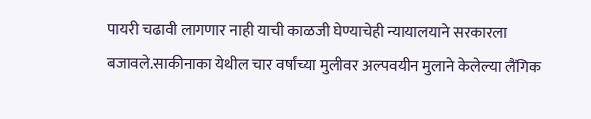पायरी चढावी लागणार नाही याची काळजी घेण्याचेही न्यायालयाने सरकारला बजावले.साकीनाका येथील चार वर्षांच्या मुलीवर अल्पवयीन मुलाने केलेल्या लैंगिक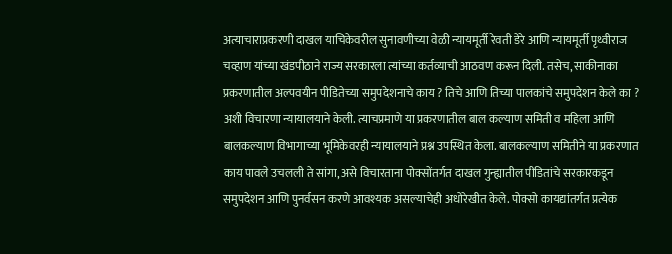अत्याचाराप्रकरणी दाखल याचिकेवरील सुनावणीच्या वेळी न्यायमूर्ती रेवती डेरे आणि न्यायमूर्ती पृथ्वीराज चव्हाण यांच्या खंडपीठाने राज्य सरकारला त्यांच्या कर्तव्याची आठवण करून दिली. तसेच, साकीनाका प्रकरणातील अल्पवयीन पीडितेच्या समुपदेशनाचे काय ? तिचे आणि तिच्या पालकांचे समुपदेशन केले का ? अशी विचारणा न्यायालयाने केली. त्याचप्रमाणे या प्रकरणातील बाल कल्याण समिती व महिला आणि बालकल्याण विभागाच्या भूमिकेवरही न्यायालयाने प्रश्न उपस्थित केला. बालकल्याण समितीने या प्रकरणात काय पावले उचलली ते सांगा, असे विचारताना पोक्सोंतर्गत दाखल गुन्ह्यातील पीडितांचे सरकारकडून समुपदेशन आणि पुनर्वसन करणे आवश्यक असल्याचेही अधोरेखीत केले. पोक्सो कायद्यांतर्गत प्रत्येक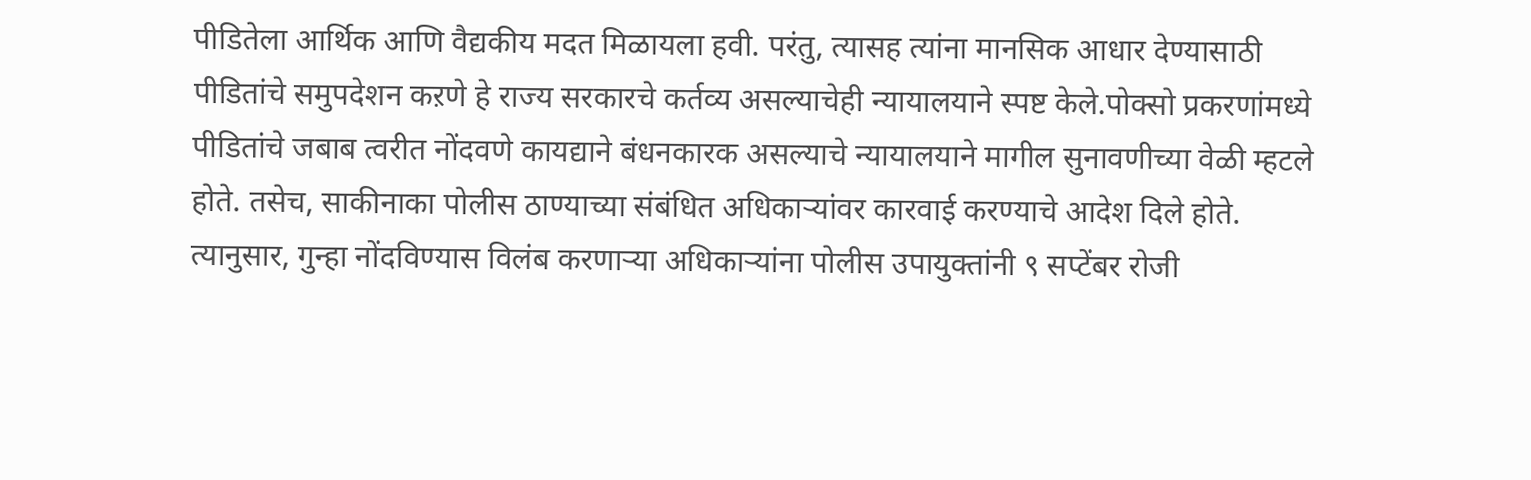पीडितेला आर्थिक आणि वैद्यकीय मदत मिळायला हवी. परंतु, त्यासह त्यांना मानसिक आधार देण्यासाठी पीडितांचे समुपदेशन कऱणे हे राज्य सरकारचे कर्तव्य असल्याचेही न्यायालयाने स्पष्ट केले.पोक्सो प्रकरणांमध्ये पीडितांचे जबाब त्वरीत नोंदवणे कायद्याने बंधनकारक असल्याचे न्यायालयाने मागील सुनावणीच्या वेळी म्हटले होते. तसेच, साकीनाका पोलीस ठाण्याच्या संबंधित अधिकाऱ्यांवर कारवाई करण्याचे आदेश दिले होते. त्यानुसार, गुन्हा नोंदविण्यास विलंब करणाऱ्या अधिकाऱ्यांना पोलीस उपायुक्तांनी ९ सप्टेंबर रोजी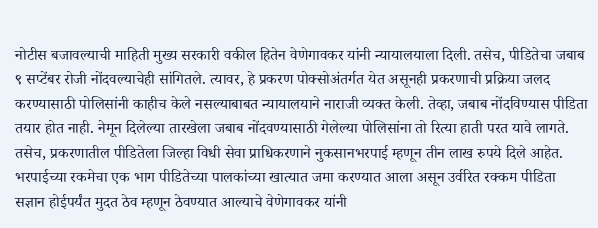नोटीस बजावल्याची माहिती मुख्य सरकारी वकील हितेन वेणेगावकर यांनी न्यायालयाला दिली. तसेच, पीडितेचा जबाब ९ सप्टेंबर रोजी नोंदवल्याचेही सांगितले. त्यावर, हे प्रकरण पोक्सोअंतर्गत येत असूनही प्रकरणाची प्रक्रिया जलद करण्यासाठी पोलिसांनी काहीच केले नसल्याबाबत न्यायालयाने नाराजी व्यक्त केली. तेव्हा, जबाब नोंदविण्यास पीडिता तयार होत नाही. नेमून दिलेल्या तारखेला जबाब नोंदवण्यासाठी गेलेल्या पोलिसांना तो रित्या हाती परत यावे लागते. तसेच, प्रकरणातील पीडितेला जिल्हा विधी सेवा प्राधिकरणाने नुकसानभरपाई म्हणून तीन लाख रुपये दिले आहेत. भरपाईच्या रकमेचा एक भाग पीडितेच्या पालकांच्या खात्यात जमा करण्यात आला असून उर्वरित रक्कम पीडिता सज्ञान होईपर्यंत मुदत ठेव म्हणून ठेवण्यात आल्याचे वेणेगावकर यांनी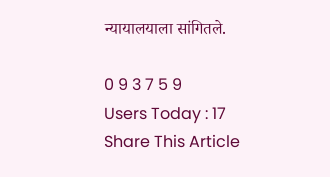न्यायालयाला सांगितले.

0 9 3 7 5 9
Users Today : 17
Share This Article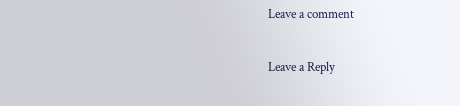Leave a comment

Leave a Reply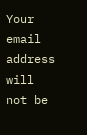Your email address will not be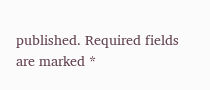published. Required fields are marked *